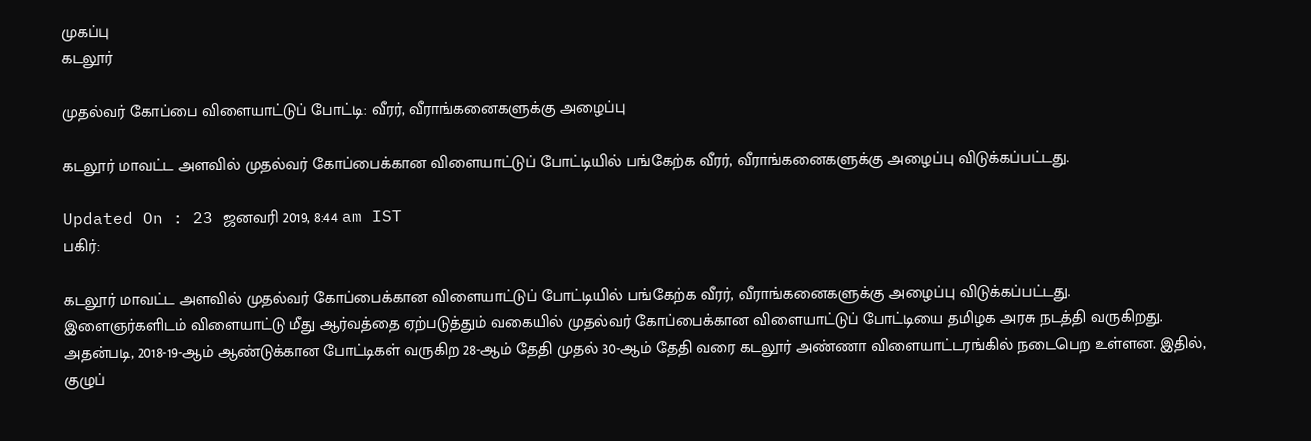முகப்பு
கடலூர்

முதல்வர் கோப்பை விளையாட்டுப் போட்டி: வீரர், வீராங்கனைகளுக்கு அழைப்பு

கடலூர் மாவட்ட அளவில் முதல்வர் கோப்பைக்கான விளையாட்டுப் போட்டியில் பங்கேற்க வீரர், வீராங்கனைகளுக்கு அழைப்பு விடுக்கப்பட்டது.

Updated On : 23 ஜனவரி 2019, 8:44 am IST
பகிர்:

கடலூர் மாவட்ட அளவில் முதல்வர் கோப்பைக்கான விளையாட்டுப் போட்டியில் பங்கேற்க வீரர், வீராங்கனைகளுக்கு அழைப்பு விடுக்கப்பட்டது.
இளைஞர்களிடம் விளையாட்டு மீது ஆர்வத்தை ஏற்படுத்தும் வகையில் முதல்வர் கோப்பைக்கான விளையாட்டுப் போட்டியை தமிழக அரசு நடத்தி வருகிறது. அதன்படி, 2018-19-ஆம் ஆண்டுக்கான போட்டிகள் வருகிற 28-ஆம் தேதி முதல் 30-ஆம் தேதி வரை கடலூர் அண்ணா விளையாட்டரங்கில் நடைபெற உள்ளன. இதில்,  குழுப்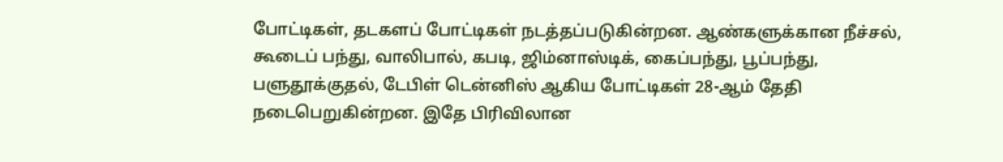போட்டிகள், தடகளப் போட்டிகள் நடத்தப்படுகின்றன. ஆண்களுக்கான நீச்சல், கூடைப் பந்து, வாலிபால், கபடி, ஜிம்னாஸ்டிக், கைப்பந்து, பூப்பந்து, பளுதூக்குதல், டேபிள் டென்னிஸ் ஆகிய போட்டிகள் 28-ஆம் தேதி நடைபெறுகின்றன. இதே பிரிவிலான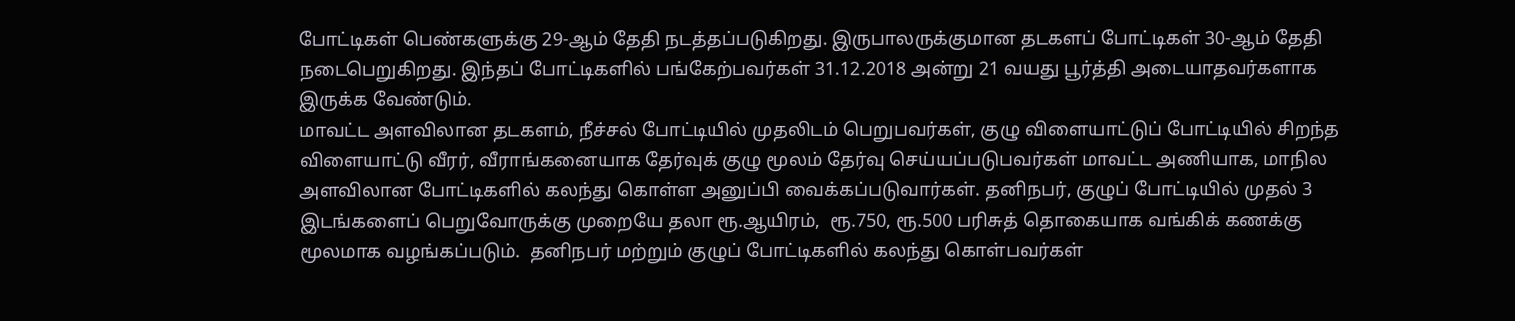போட்டிகள் பெண்களுக்கு 29-ஆம் தேதி நடத்தப்படுகிறது. இருபாலருக்குமான தடகளப் போட்டிகள் 30-ஆம் தேதி நடைபெறுகிறது. இந்தப் போட்டிகளில் பங்கேற்பவர்கள் 31.12.2018 அன்று 21 வயது பூர்த்தி அடையாதவர்களாக இருக்க வேண்டும்.
மாவட்ட அளவிலான தடகளம், நீச்சல் போட்டியில் முதலிடம் பெறுபவர்கள், குழு விளையாட்டுப் போட்டியில் சிறந்த விளையாட்டு வீரர், வீராங்கனையாக தேர்வுக் குழு மூலம் தேர்வு செய்யப்படுபவர்கள் மாவட்ட அணியாக, மாநில அளவிலான போட்டிகளில் கலந்து கொள்ள அனுப்பி வைக்கப்படுவார்கள். தனிநபர், குழுப் போட்டியில் முதல் 3 இடங்களைப் பெறுவோருக்கு முறையே தலா ரூ.ஆயிரம்,  ரூ.750, ரூ.500 பரிசுத் தொகையாக வங்கிக் கணக்கு மூலமாக வழங்கப்படும்.  தனிநபர் மற்றும் குழுப் போட்டிகளில் கலந்து கொள்பவர்கள்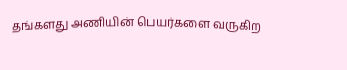தங்களது அணியின் பெயர்களை வருகிற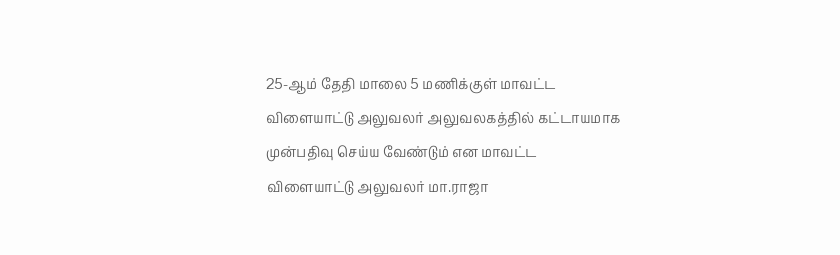25-ஆம் தேதி மாலை 5 மணிக்குள் மாவட்ட விளையாட்டு அலுவலர் அலுவலகத்தில் கட்டாயமாக  முன்பதிவு செய்ய வேண்டும் என மாவட்ட விளையாட்டு அலுவலர் மா.ராஜா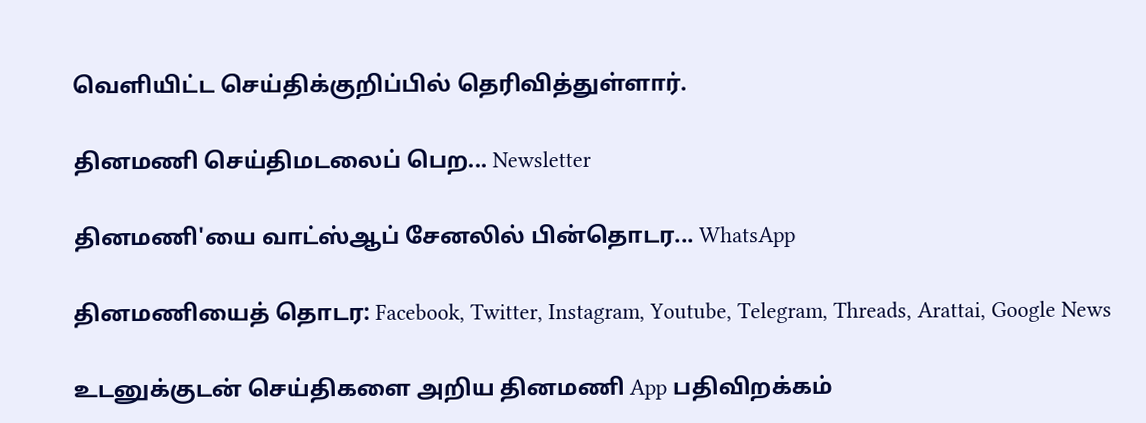வெளியிட்ட செய்திக்குறிப்பில் தெரிவித்துள்ளார்.

தினமணி செய்திமடலைப் பெற... Newsletter

தினமணி'யை வாட்ஸ்ஆப் சேனலில் பின்தொடர... WhatsApp

தினமணியைத் தொடர: Facebook, Twitter, Instagram, Youtube, Telegram, Threads, Arattai, Google News

உடனுக்குடன் செய்திகளை அறிய தினமணி App பதிவிறக்கம்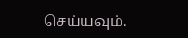செய்யவும்.